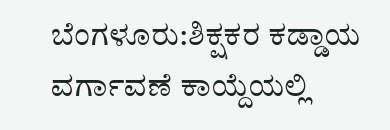ಬೆಂಗಳೂರು:ಶಿಕ್ಷಕರ ಕಡ್ಡಾಯ ವರ್ಗಾವಣೆ ಕಾಯ್ದೆಯಲ್ಲಿ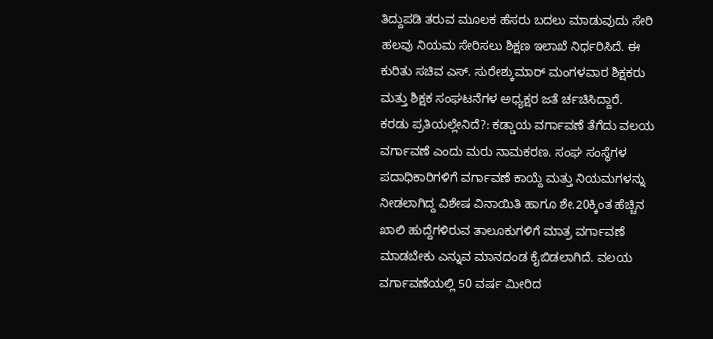ತಿದ್ದುಪಡಿ ತರುವ ಮೂಲಕ ಹೆಸರು ಬದಲು ಮಾಡುವುದು ಸೇರಿ ಹಲವು ನಿಯಮ ಸೇರಿಸಲು ಶಿಕ್ಷಣ ಇಲಾಖೆ ನಿರ್ಧರಿಸಿದೆ. ಈ ಕುರಿತು ಸಚಿವ ಎಸ್. ಸುರೇಶ್ಕುಮಾರ್ ಮಂಗಳವಾರ ಶಿಕ್ಷಕರು ಮತ್ತು ಶಿಕ್ಷಕ ಸಂಘಟನೆಗಳ ಅಧ್ಯಕ್ಷರ ಜತೆ ರ್ಚಚಿಸಿದ್ದಾರೆ.
ಕರಡು ಪ್ರತಿಯಲ್ಲೇನಿದೆ?: ಕಡ್ಡಾಯ ವರ್ಗಾವಣೆ ತೆಗೆದು ವಲಯ ವರ್ಗಾವಣೆ ಎಂದು ಮರು ನಾಮಕರಣ. ಸಂಘ ಸಂಸ್ಥೆಗಳ ಪದಾಧಿಕಾರಿಗಳಿಗೆ ವರ್ಗಾವಣೆ ಕಾಯ್ದೆ ಮತ್ತು ನಿಯಮಗಳನ್ನು ನೀಡಲಾಗಿದ್ದ ವಿಶೇಷ ವಿನಾಯಿತಿ ಹಾಗೂ ಶೇ.20ಕ್ಕಿಂತ ಹೆಚ್ಚಿನ ಖಾಲಿ ಹುದ್ದೆಗಳಿರುವ ತಾಲೂಕುಗಳಿಗೆ ಮಾತ್ರ ವರ್ಗಾವಣೆ ಮಾಡಬೇಕು ಎನ್ನುವ ಮಾನದಂಡ ಕೈಬಿಡಲಾಗಿದೆ. ವಲಯ ವರ್ಗಾವಣೆಯಲ್ಲಿ 50 ವರ್ಷ ಮೀರಿದ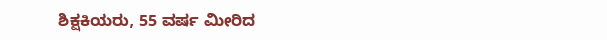ಶಿಕ್ಷಕಿಯರು, 55 ವರ್ಷ ಮೀರಿದ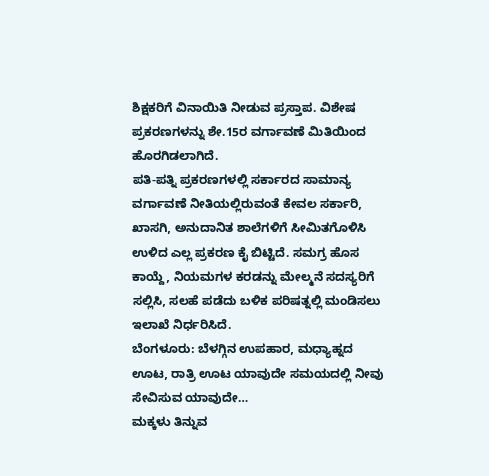ಶಿಕ್ಷಕರಿಗೆ ವಿನಾಯಿತಿ ನೀಡುವ ಪ್ರಸ್ತಾಪ. ವಿಶೇಷ ಪ್ರಕರಣಗಳನ್ನು ಶೇ.15ರ ವರ್ಗಾವಣೆ ಮಿತಿಯಿಂದ ಹೊರಗಿಡಲಾಗಿದೆ.
ಪತಿ-ಪತ್ನಿ ಪ್ರಕರಣಗಳಲ್ಲಿ ಸರ್ಕಾರದ ಸಾಮಾನ್ಯ ವರ್ಗಾವಣೆ ನೀತಿಯಲ್ಲಿರುವಂತೆ ಕೇವಲ ಸರ್ಕಾರಿ, ಖಾಸಗಿ, ಅನುದಾನಿತ ಶಾಲೆಗಳಿಗೆ ಸೀಮಿತಗೊಳಿಸಿ ಉಳಿದ ಎಲ್ಲ ಪ್ರಕರಣ ಕೈ ಬಿಟ್ಟಿದೆ. ಸಮಗ್ರ ಹೊಸ ಕಾಯ್ದೆ, ನಿಯಮಗಳ ಕರಡನ್ನು ಮೇಲ್ಮನೆ ಸದಸ್ಯರಿಗೆ ಸಲ್ಲಿಸಿ, ಸಲಹೆ ಪಡೆದು ಬಳಿಕ ಪರಿಷತ್ನಲ್ಲಿ ಮಂಡಿಸಲು ಇಲಾಖೆ ನಿರ್ಧರಿಸಿದೆ.
ಬೆಂಗಳೂರು: ಬೆಳಗ್ಗಿನ ಉಪಹಾರ, ಮಧ್ಯಾಹ್ನದ ಊಟ, ರಾತ್ರಿ ಊಟ ಯಾವುದೇ ಸಮಯದಲ್ಲಿ ನೀವು ಸೇವಿಸುವ ಯಾವುದೇ…
ಮಕ್ಕಳು ತಿನ್ನುವ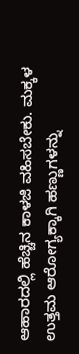ಆಹಾರದಲ್ಲಿ ಹೆಚ್ಚಿನ ಕಾಳಜಿ ವಹಿಸಬೇಕು. ಮಕ್ಕಳ ಉತ್ತಮ ಆರೋಗ್ಯಕ್ಕಾಗಿ ಹಣ್ಣುಗಳನ್ನು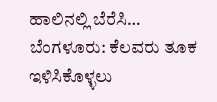ಹಾಲಿನಲ್ಲಿ ಬೆರೆಸಿ…
ಬೆಂಗಳೂರು: ಕೆಲವರು ತೂಕ ಇಳಿಸಿಕೊಳ್ಳಲು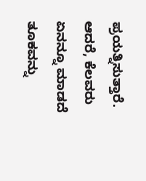ಪ್ರಯತ್ನಿಸುತ್ತಾರೆ. ಆದರೆ, ಕೆಲವರು ಏನನ್ನೂ ಮಾಡದೆ ತೂಕವನ್ನು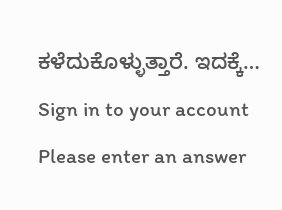ಕಳೆದುಕೊಳ್ಳುತ್ತಾರೆ. ಇದಕ್ಕೆ…
Sign in to your account
Please enter an answer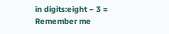in digits:eight − 3 =
Remember me